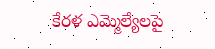కేరళ ఎమ్మెల్యేలపై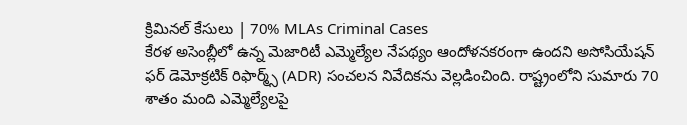క్రిమినల్ కేసులు | 70% MLAs Criminal Cases
కేరళ అసెంబ్లీలో ఉన్న మెజారిటీ ఎమ్మెల్యేల నేపథ్యం ఆందోళనకరంగా ఉందని అసోసియేషన్ ఫర్ డెమోక్రటిక్ రిఫార్మ్స్ (ADR) సంచలన నివేదికను వెల్లడించింది. రాష్ట్రంలోని సుమారు 70 శాతం మంది ఎమ్మెల్యేలపై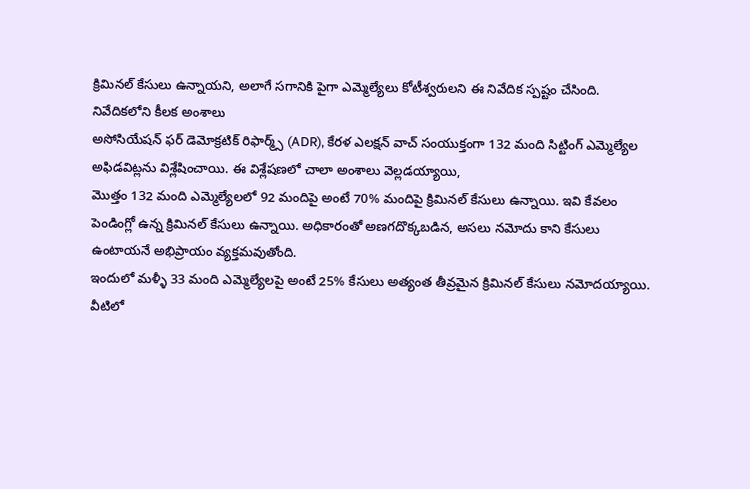క్రిమినల్ కేసులు ఉన్నాయని, అలాగే సగానికి పైగా ఎమ్మెల్యేలు కోటీశ్వరులని ఈ నివేదిక స్పష్టం చేసింది.
నివేదికలోని కీలక అంశాలు
అసోసియేషన్ ఫర్ డెమోక్రటిక్ రిఫార్మ్స్ (ADR), కేరళ ఎలక్షన్ వాచ్ సంయుక్తంగా 132 మంది సిట్టింగ్ ఎమ్మెల్యేల అఫిడవిట్లను విశ్లేషించాయి. ఈ విశ్లేషణలో చాలా అంశాలు వెల్లడయ్యాయి,
మొత్తం 132 మంది ఎమ్మెల్యేలలో 92 మందిపై అంటే 70% మందిపై క్రిమినల్ కేసులు ఉన్నాయి. ఇవి కేవలం పెండింగ్లో ఉన్న క్రిమినల్ కేసులు ఉన్నాయి. అధికారంతో అణగదొక్కబడిన, అసలు నమోదు కాని కేసులు ఉంటాయనే అభిప్రాయం వ్యక్తమవుతోంది.
ఇందులో మళ్ళీ 33 మంది ఎమ్మెల్యేలపై అంటే 25% కేసులు అత్యంత తీవ్రమైన క్రిమినల్ కేసులు నమోదయ్యాయి. వీటిలో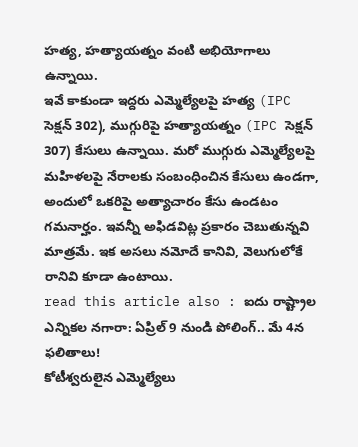హత్య, హత్యాయత్నం వంటి అభియోగాలు ఉన్నాయి.
ఇవే కాకుండా ఇద్దరు ఎమ్మెల్యేలపై హత్య (IPC సెక్షన్ 302), ముగ్గురిపై హత్యాయత్నం (IPC సెక్షన్ 307) కేసులు ఉన్నాయి. మరో ముగ్గురు ఎమ్మెల్యేలపై మహిళలపై నేరాలకు సంబంధించిన కేసులు ఉండగా, అందులో ఒకరిపై అత్యాచారం కేసు ఉండటం గమనార్హం. ఇవన్నీ అఫిడవిట్ల ప్రకారం చెబుతున్నవి మాత్రమే. ఇక అసలు నమోదే కానివి, వెలుగులోకే రానివి కూడా ఉంటాయి.
read this article also : ఐదు రాష్ట్రాల ఎన్నికల నగారా: ఏప్రిల్ 9 నుండి పోలింగ్.. మే 4న ఫలితాలు!
కోటీశ్వరులైన ఎమ్మెల్యేలు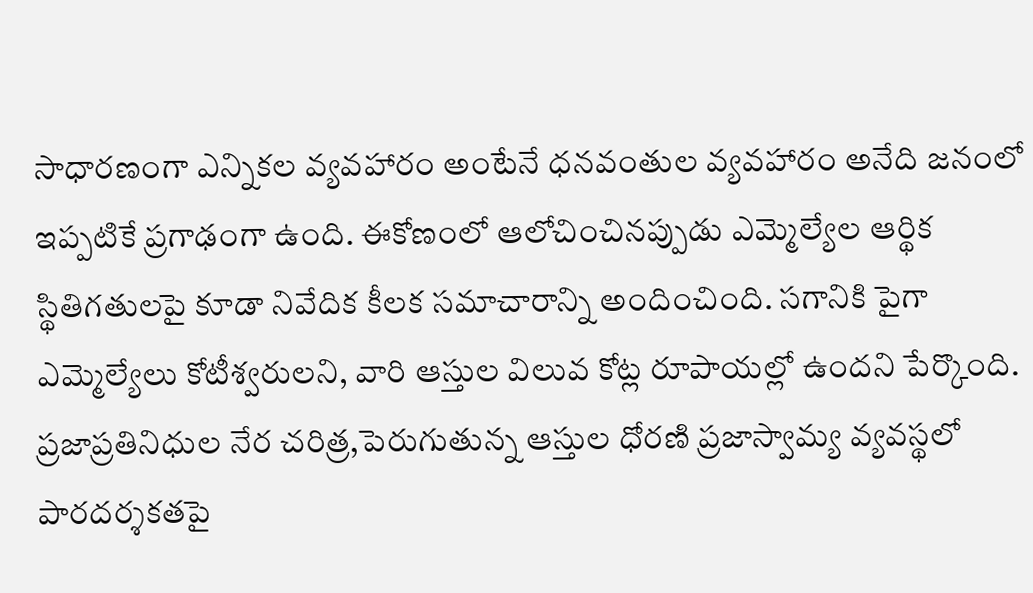సాధారణంగా ఎన్నికల వ్యవహారం అంటేనే ధనవంతుల వ్యవహారం అనేది జనంలో ఇప్పటికే ప్రగాఢంగా ఉంది. ఈకోణంలో ఆలోచించినప్పుడు ఎమ్మెల్యేల ఆర్థిక స్థితిగతులపై కూడా నివేదిక కీలక సమాచారాన్ని అందించింది. సగానికి పైగా ఎమ్మెల్యేలు కోటీశ్వరులని, వారి ఆస్తుల విలువ కోట్ల రూపాయల్లో ఉందని పేర్కొంది. ప్రజాప్రతినిధుల నేర చరిత్ర,పెరుగుతున్న ఆస్తుల ధోరణి ప్రజాస్వామ్య వ్యవస్థలో పారదర్శకతపై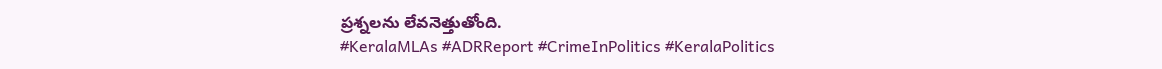ప్రశ్నలను లేవనెత్తుతోంది.
#KeralaMLAs #ADRReport #CrimeInPolitics #KeralaPolitics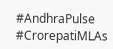#AndhraPulse #CrorepatiMLAs